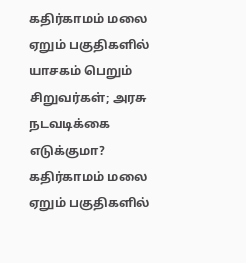கதிர்காமம் மலை ஏறும் பகுதிகளில் யாசகம் பெறும் சிறுவர்கள்; அரசு நடவடிக்கை எடுக்குமா?
கதிர்காமம் மலை ஏறும் பகுதிகளில்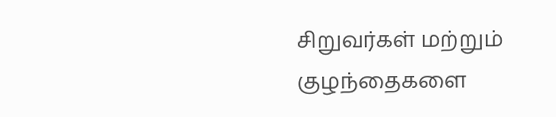சிறுவர்கள் மற்றும் குழந்தைகளை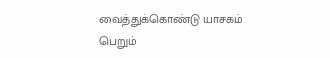வைத்துக்கொண்டு யாசகம் பெறும்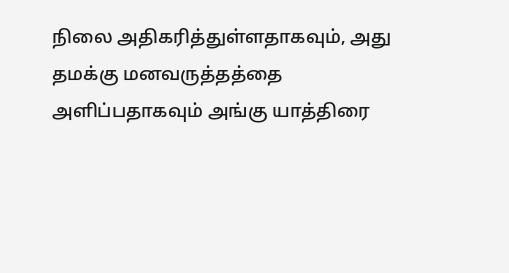நிலை அதிகரித்துள்ளதாகவும், அது தமக்கு மனவருத்தத்தை அளிப்பதாகவும் அங்கு யாத்திரை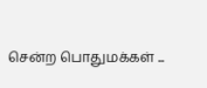சென்ற பொதுமக்கள் ...